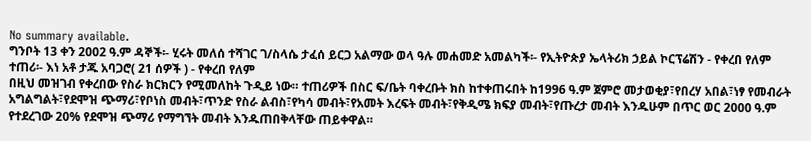No summary available.
ግንቦት 13 ቀን 2002 ዓ.ም ዳኞች፡- ሂሩት መለሰ ተሻገር ገ/ስላሴ ታፈሰ ይርጋ አልማው ወላ ዓሉ መሐመድ አመልካች፡- የኢትዮጵያ ኤላትሪክ ኃይል ኮርፕሬሽን - የቀረበ የለም ተጠሪ፡- እነ አቶ ታጁ አባጋሮ( 21 ሰዎች ) - የቀረበ የለም
በዚህ መዝገብ የቀረበው የስራ ክርክርን የሚመለከት ጉዲይ ነው። ተጠሪዎች በስር ፍ/ቤት ባቀረቡት ክስ ከተቀጠሩበት ከ1996 ዓ.ም ጀምሮ መታወቂያ፣የበረሃ አበል፣ነፃ የመብራት አግልግልት፣የደሞዝ ጭማሪ፣የቦነስ መብት፣ጥንድ የስራ ልብስ፣የካሳ መብት፣የአመት እረፍት መብት፣የቅዲሜ ክፍያ መብት፣የጡረታ መብት እንዱሁም በጥር ወር 2000 ዓ.ም የተደረገው 20% የደሞዝ ጭማሪ የማግኘት መብት እንዱጠበቅላቸው ጠይቀዋል።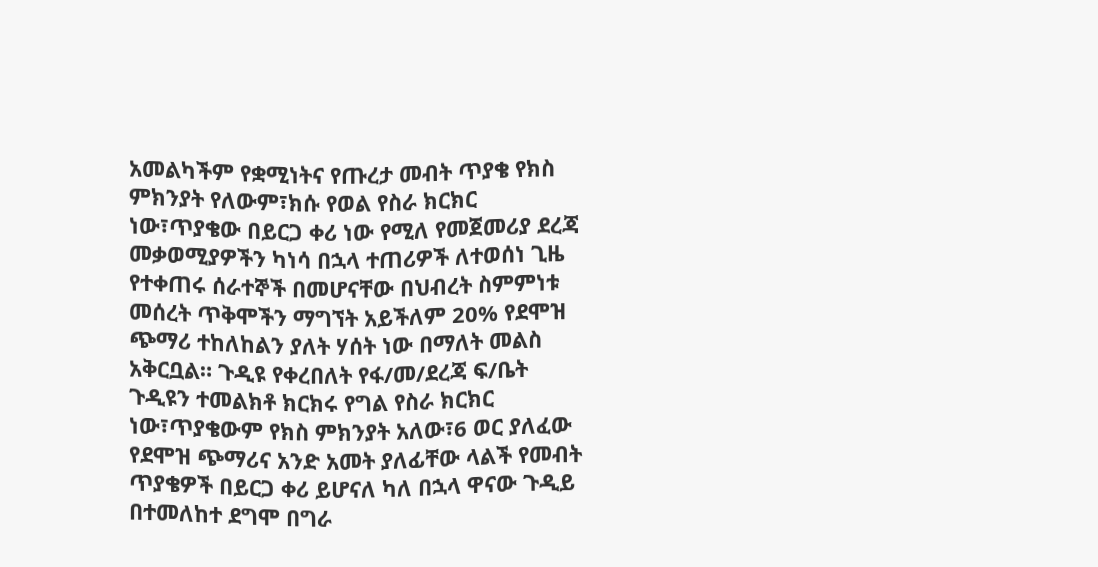አመልካችም የቋሚነትና የጡረታ መብት ጥያቄ የክስ ምክንያት የለውም፣ክሱ የወል የስራ ክርክር ነው፣ጥያቄው በይርጋ ቀሪ ነው የሚለ የመጀመሪያ ደረጃ መቃወሚያዎችን ካነሳ በኋላ ተጠሪዎች ለተወሰነ ጊዜ የተቀጠሩ ሰራተኞች በመሆናቸው በህብረት ስምምነቱ መሰረት ጥቅሞችን ማግኘት አይችለም 20% የደሞዝ ጭማሪ ተከለከልን ያለት ሃሰት ነው በማለት መልስ አቅርቧል። ጉዲዩ የቀረበለት የፋ/መ/ደረጃ ፍ/ቤት ጉዲዩን ተመልክቶ ክርክሩ የግል የስራ ክርክር ነው፣ጥያቄውም የክስ ምክንያት አለው፣6 ወር ያለፈው የደሞዝ ጭማሪና አንድ አመት ያለፊቸው ላልች የመብት ጥያቄዎች በይርጋ ቀሪ ይሆናለ ካለ በኋላ ዋናው ጉዲይ በተመለከተ ደግሞ በግራ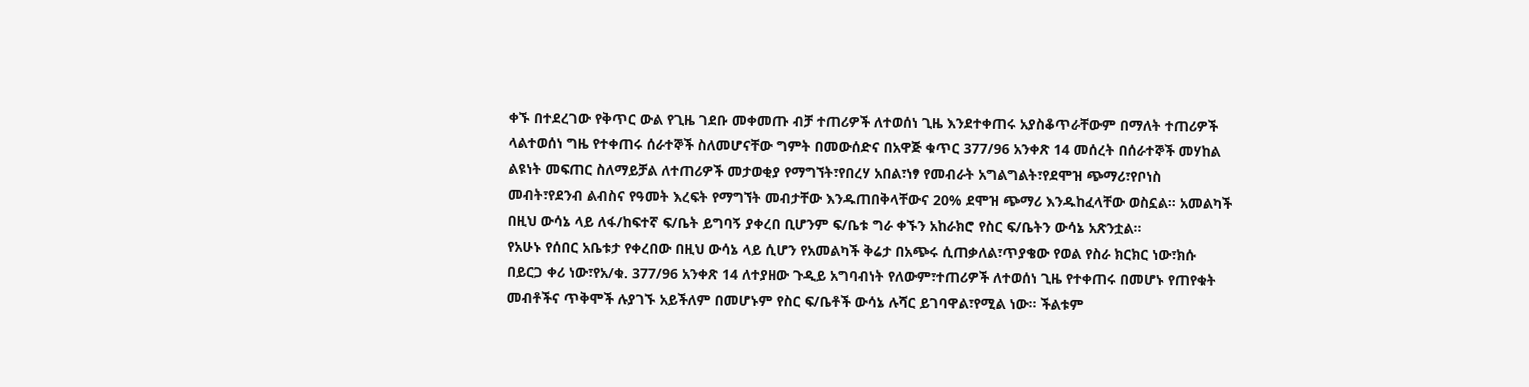ቀኙ በተደረገው የቅጥር ውል የጊዜ ገደቡ መቀመጡ ብቻ ተጠሪዎች ለተወሰነ ጊዜ እንደተቀጠሩ አያስቆጥራቸውም በማለት ተጠሪዎች ላልተወሰነ ግዜ የተቀጠሩ ሰራተኞች ስለመሆናቸው ግምት በመውሰድና በአዋጅ ቁጥር 377/96 አንቀጽ 14 መሰረት በሰራተኞች መሃከል ልዩነት መፍጠር ስለማይቻል ለተጠሪዎች መታወቂያ የማግኘት፣የበረሃ አበል፣ነፃ የመብራት አግልግልት፣የደሞዝ ጭማሪ፣የቦነስ መብት፣የደንብ ልብስና የዓመት እረፍት የማግኘት መብታቸው እንዱጠበቅላቸውና 20% ደሞዝ ጭማሪ እንዱከፈላቸው ወስኗል። አመልካች በዚህ ውሳኔ ላይ ለፋ/ከፍተኛ ፍ/ቤት ይግባኝ ያቀረበ ቢሆንም ፍ/ቤቱ ግራ ቀኙን አከራክሮ የስር ፍ/ቤትን ውሳኔ አጽንቷል።
የአሁኑ የሰበር አቤቱታ የቀረበው በዚህ ውሳኔ ላይ ሲሆን የአመልካች ቅሬታ በአጭሩ ሲጠቃለል፣ጥያቄው የወል የስራ ክርክር ነው፣ክሱ በይርጋ ቀሪ ነው፣የአ/ቁ. 377/96 አንቀጽ 14 ለተያዘው ጉዲይ አግባብነት የለውም፣ተጠሪዎች ለተወሰነ ጊዜ የተቀጠሩ በመሆኑ የጠየቁት መብቶችና ጥቅሞች ሉያገኙ አይችለም በመሆኑም የስር ፍ/ቤቶች ውሳኔ ሉሻር ይገባዋል፣የሚል ነው። ችልቱም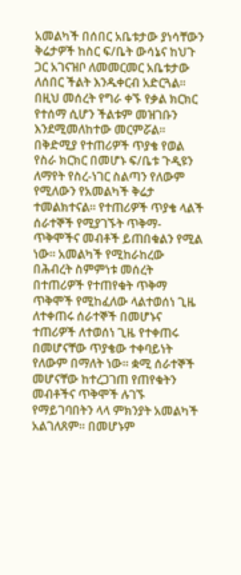አመልካች በሰበር አቤቱታው ያነሳቸውን ቅሬታዎች ከስር ፍ/ቤት ውሳኔና ከህጉ ጋር አገናዝቦ ለመመርመር አቤቱታው ለሰበር ችልት እንዱቀርብ አድርጓል። በዚህ መሰረት የግራ ቀኙ የቃል ክርክር የተሰማ ሲሆን ችልቱም መዝገቡን እንደሚመለከተው መርምሯል።
በቅድሚያ የተጠሪዎች ጥያቄ የወል የስራ ክርክር በመሆኑ ፍ/ቤቱ ጉዲዩን ለማየት የስረ-ነገር ስልጣን የለውም የሚለውን የአመልካች ቅሬታ ተመልክተናል። የተጠሪዎች ጥያቄ ላልች ሰራተኞች የሚያገኙት ጥቅማ-ጥቅሞችና መብቶች ይጠበቁልን የሚል ነው። አመልካች የሚከራከረው በሕብረት ስምምነቱ መሰረት በተጠሪዎች የተጠየቁት ጥቅማ ጥቅሞች የሚከፈለው ላልተወሰነ ጊዜ ለተቀጠሩ ሰራተኞች በመሆኑና ተጠሪዎች ለተወሰነ ጊዜ የተቀጠሩ በመሆናቸው ጥያቄው ተቀባይነት የለውም በማለት ነው። ቋሚ ሰራተኞች መሆናቸው ከተረጋገጠ የጠየቁትን መብቶችና ጥቅሞች ሉገኙ የማይገባበትን ላላ ምክንያት አመልካች አልገለጸም። በመሆኑም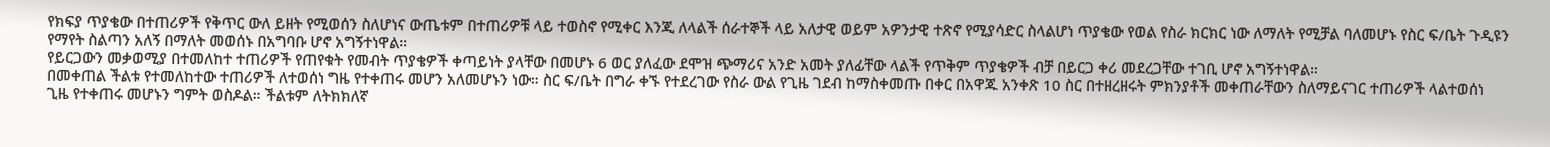የክፍያ ጥያቄው በተጠሪዎች የቅጥር ውለ ይዘት የሚወሰን ስለሆነና ውጤቱም በተጠሪዎቹ ላይ ተወስኖ የሚቀር እንጂ ለላልች ሰራተኞች ላይ አለታዊ ወይም አዎንታዊ ተጽኖ የሚያሳድር ስላልሆነ ጥያቄው የወል የስራ ክርክር ነው ለማለት የሚቻል ባለመሆኑ የስር ፍ/ቤት ጉዲዩን የማየት ስልጣን አለኝ በማለት መወሰኑ በአግባቡ ሆኖ አግኝተነዋል።
የይርጋውን መቃወሚያ በተመለከተ ተጠሪዎች የጠየቁት የመብት ጥያቄዎች ቀጣይነት ያላቸው በመሆኑ 6 ወር ያለፈው ደሞዝ ጭማሪና አንድ አመት ያለፊቸው ላልች የጥቅም ጥያቄዎች ብቻ በይርጋ ቀሪ መደረጋቸው ተገቢ ሆኖ አግኝተነዋል።
በመቀጠል ችልቱ የተመለከተው ተጠሪዎች ለተወሰነ ግዜ የተቀጠሩ መሆን አለመሆኑን ነው። ስር ፍ/ቤት በግራ ቀኙ የተደረገው የስራ ውል የጊዜ ገደብ ከማስቀመጡ በቀር በአዋጁ አንቀጽ 10 ስር በተዘረዘሩት ምክንያቶች መቀጠራቸውን ስለማይናገር ተጠሪዎች ላልተወሰነ ጊዜ የተቀጠሩ መሆኑን ግምት ወስዶል። ችልቱም ለትክክለኛ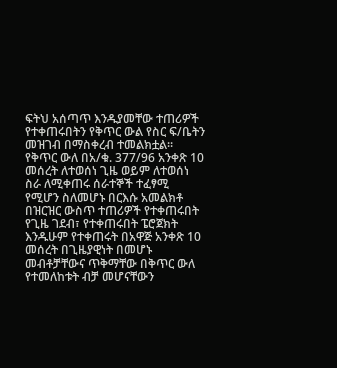ፍትህ አሰጣጥ እንዱያመቸው ተጠሪዎች የተቀጠሩበትን የቅጥር ውል የስር ፍ/ቤትን መዝገብ በማስቀረብ ተመልክቷል። የቅጥር ውለ በአ/ቁ. 377/96 አንቀጽ 10 መሰረት ለተወሰነ ጊዜ ወይም ለተወሰነ ስራ ለሚቀጠሩ ሰራተኞች ተፈፃሚ የሚሆን ስለመሆኑ በርእሱ አመልክቶ በዝርዝር ውስጥ ተጠሪዎች የተቀጠሩበት የጊዜ ገደብ፣ የተቀጠሩበት ፔሮጀክት እንዱሁም የተቀጠሩት በአዋጅ አንቀጽ 10 መሰረት በጊዜያዊነት በመሆኑ መብቶቻቸውና ጥቅማቸው በቅጥር ውለ የተመለከቱት ብቻ መሆናቸውን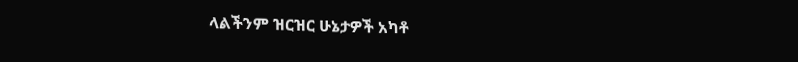ላልችንም ዝርዝር ሁኔታዎች አካቶ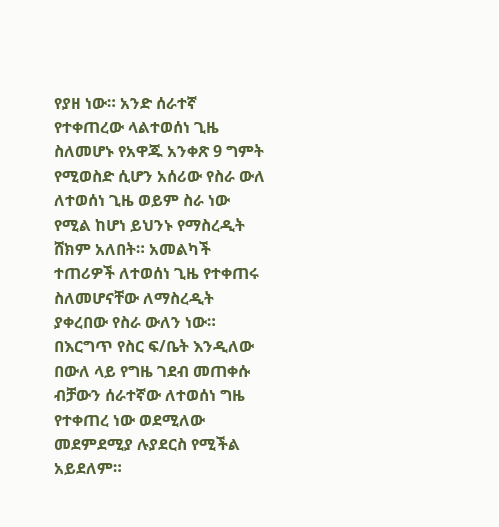የያዘ ነው። አንድ ሰራተኛ የተቀጠረው ላልተወሰነ ጊዜ ስለመሆኑ የአዋጁ አንቀጽ 9 ግምት የሚወስድ ሲሆን አሰሪው የስራ ውለ ለተወሰነ ጊዜ ወይም ስራ ነው የሚል ከሆነ ይህንኑ የማስረዲት ሸክም አለበት። አመልካች ተጠሪዎች ለተወሰነ ጊዜ የተቀጠሩ ስለመሆናቸው ለማስረዲት ያቀረበው የስራ ውለን ነው። በእርግጥ የስር ፍ/ቤት እንዲለው በውለ ላይ የግዜ ገደብ መጠቀሱ ብቻውን ሰራተኛው ለተወሰነ ግዜ የተቀጠረ ነው ወደሚለው መደምደሚያ ሉያደርስ የሚችል አይደለም።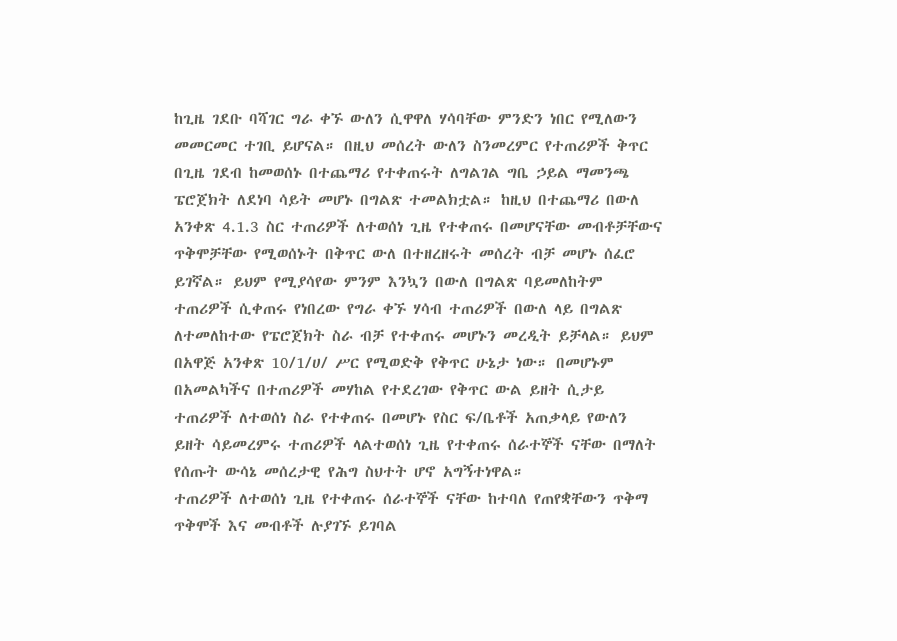ከጊዜ ገደቡ ባሻገር ግራ ቀኙ ውለን ሲዋዋለ ሃሳባቸው ምንድን ነበር የሚለውን መመርመር ተገቢ ይሆናል። በዚህ መሰረት ውለን ስንመረምር የተጠሪዎች ቅጥር በጊዜ ገደብ ከመወሰኑ በተጨማሪ የተቀጠሩት ለግልገል ግቤ ኃይል ማመንጫ ፔሮጀክት ለደነባ ሳይት መሆኑ በግልጽ ተመልክቷል። ከዚህ በተጨማሪ በውለ አንቀጽ 4.1.3 ስር ተጠሪዎች ለተወሰነ ጊዜ የተቀጠሩ በመሆናቸው መብቶቻቸውና ጥቅሞቻቸው የሚወሰኑት በቅጥር ውለ በተዘረዘሩት መሰረት ብቻ መሆኑ ሰፈሮ ይገኛል። ይህም የሚያሳየው ምንም እንኳን በውለ በግልጽ ባይመለከትም ተጠሪዎች ሲቀጠሩ የነበረው የግራ ቀኙ ሃሳብ ተጠሪዎች በውለ ላይ በግልጽ ለተመለከተው የፔሮጀክት ስራ ብቻ የተቀጠሩ መሆኑን መረዲት ይቻላል። ይህም በአዋጅ አንቀጽ 10/1/ሀ/ ሥር የሚወድቅ የቅጥር ሁኔታ ነው። በመሆኑም በአመልካችና በተጠሪዎች መሃከል የተደረገው የቅጥር ውል ይዘት ሲታይ ተጠሪዎች ለተወሰነ ስራ የተቀጠሩ በመሆኑ የስር ፍ/ቤቶች አጠቃላይ የውለን ይዘት ሳይመረምሩ ተጠሪዎች ላልተወሰነ ጊዜ የተቀጠሩ ሰራተኞች ናቸው በማለት የሰጡት ውሳኔ መሰረታዊ የሕግ ስህተት ሆኖ አግኝተነዋል።
ተጠሪዎች ለተወሰነ ጊዜ የተቀጠሩ ሰራተኞች ናቸው ከተባለ የጠየቋቸውን ጥቅማ ጥቅሞች እና መብቶች ሉያገኙ ይገባል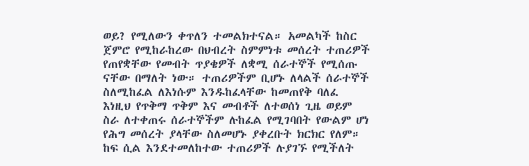ወይ? የሚለውን ቀጥለን ተመልክተናል። አመልካች ከስር ጀምሮ የሚከራከረው በህብረት ስምምነቱ መሰረት ተጠሪዎች የጠየቋቸው የመብት ጥያቄዎች ለቋሚ ሰራተኞች የሚሰጡ ናቸው በማለት ነው። ተጠሪዎችም ቢሆኑ ለላልች ሰራተኞች ስለሚከፈል ለእነሱም እንዱከፈላቸው ከመጠየቅ ባለፈ እነዚህ የጥቅማ ጥቅም እና መብቶች ለተወሰነ ጊዜ ወይም ስራ ለተቀጠሩ ሰራተኞችም ሉከፈል የሚገባበት የውልም ሆነ የሕግ መሰረት ያላቸው ስለመሆኑ ያቀረቡት ክርክር የለም። ከፍ ሲል እንደተመለከተው ተጠሪዎች ሉያገኙ የሚችለት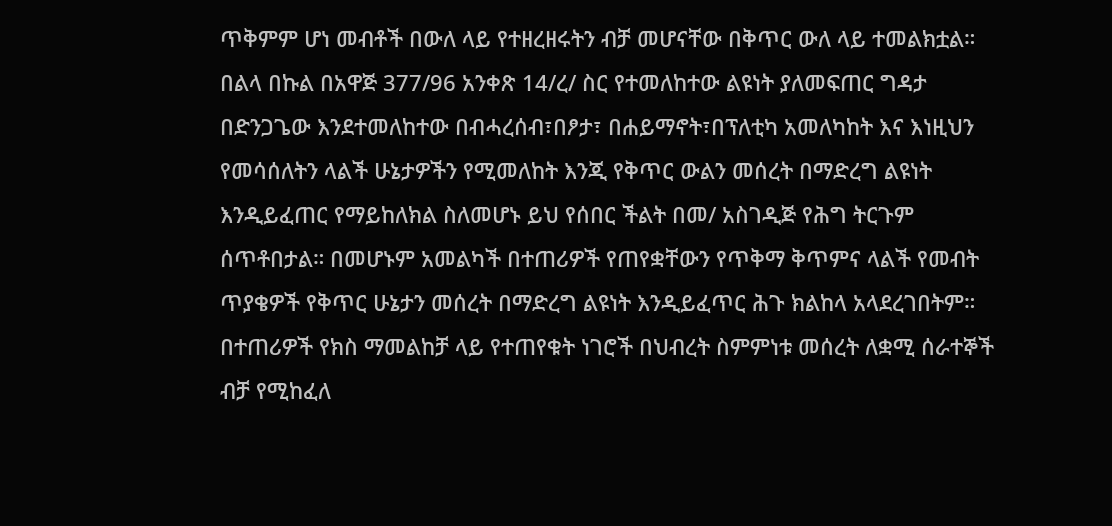ጥቅምም ሆነ መብቶች በውለ ላይ የተዘረዘሩትን ብቻ መሆናቸው በቅጥር ውለ ላይ ተመልክቷል። በልላ በኩል በአዋጅ 377/96 አንቀጽ 14/ረ/ ስር የተመለከተው ልዩነት ያለመፍጠር ግዳታ በድንጋጌው እንደተመለከተው በብሓረሰብ፣በፆታ፣ በሐይማኖት፣በፕለቲካ አመለካከት እና እነዚህን የመሳሰለትን ላልች ሁኔታዎችን የሚመለከት እንጂ የቅጥር ውልን መሰረት በማድረግ ልዩነት እንዲይፈጠር የማይከለክል ስለመሆኑ ይህ የሰበር ችልት በመ/ አስገዲጅ የሕግ ትርጉም ሰጥቶበታል። በመሆኑም አመልካች በተጠሪዎች የጠየቋቸውን የጥቅማ ቅጥምና ላልች የመብት ጥያቄዎች የቅጥር ሁኔታን መሰረት በማድረግ ልዩነት እንዲይፈጥር ሕጉ ክልከላ አላደረገበትም። በተጠሪዎች የክስ ማመልከቻ ላይ የተጠየቁት ነገሮች በህብረት ስምምነቱ መሰረት ለቋሚ ሰራተኞች ብቻ የሚከፈለ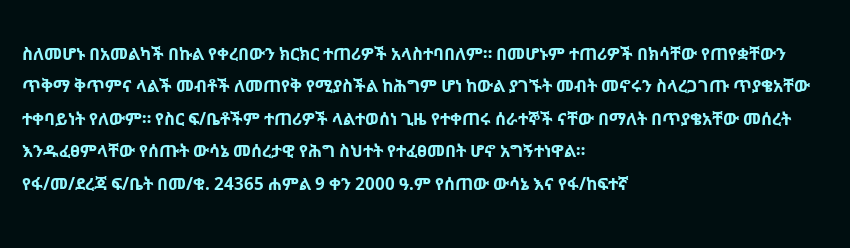ስለመሆኑ በአመልካች በኩል የቀረበውን ክርክር ተጠሪዎች አላስተባበለም። በመሆኑም ተጠሪዎች በክሳቸው የጠየቋቸውን ጥቅማ ቅጥምና ላልች መብቶች ለመጠየቅ የሚያስችል ከሕግም ሆነ ከውል ያገኙት መብት መኖሩን ስላረጋገጡ ጥያቄአቸው ተቀባይነት የለውም። የስር ፍ/ቤቶችም ተጠሪዎች ላልተወሰነ ጊዜ የተቀጠሩ ሰራተኞች ናቸው በማለት በጥያቄአቸው መሰረት እንዱፈፀምላቸው የሰጡት ውሳኔ መሰረታዊ የሕግ ስህተት የተፈፀመበት ሆኖ አግኝተነዋል።
የፋ/መ/ደረጃ ፍ/ቤት በመ/ቁ. 24365 ሐምል 9 ቀን 2000 ዓ.ም የሰጠው ውሳኔ እና የፋ/ከፍተኛ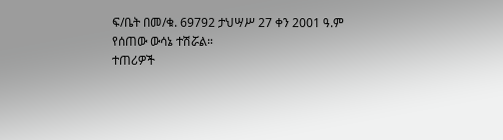ፍ/ቤት በመ/ቁ. 69792 ታህሣሥ 27 ቀን 2001 ዓ.ም የሰጠው ውሳኔ ተሽሯል።
ተጠሪዎች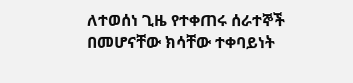ለተወሰነ ጊዜ የተቀጠሩ ሰራተኞች በመሆናቸው ክሳቸው ተቀባይነት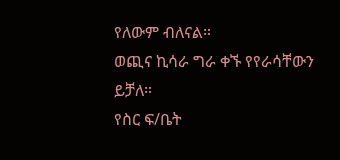የለውም ብለናል።
ወጪና ኪሳራ ግራ ቀኙ የየራሳቸውን ይቻለ።
የስር ፍ/ቤት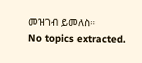መዝገብ ይመለስ።
No topics extracted.